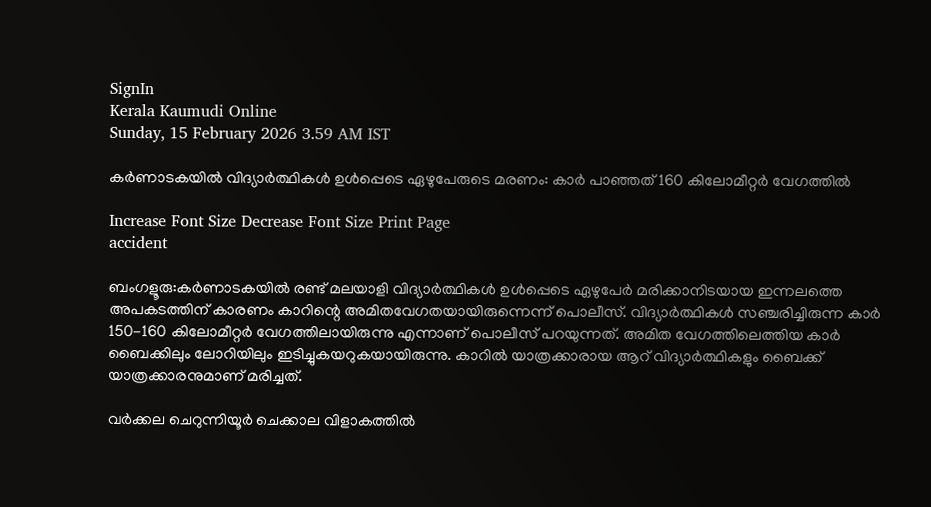SignIn
Kerala Kaumudi Online
Sunday, 15 February 2026 3.59 AM IST

കർണാടകയിൽ വിദ്യാർത്ഥികൾ ഉൾപ്പെടെ ഏഴുപേരുടെ മരണം: കാർ പാഞ്ഞത് 160 കിലോമീറ്റർ വേഗത്തിൽ

Increase Font Size Decrease Font Size Print Page
accident

ബംഗളൂരു:കർണാടകയിൽ രണ്ട് മലയാളി വിദ്യാർത്ഥികൾ ഉൾപ്പെടെ ഏഴുപേർ മരിക്കാനിടയായ ഇന്നലത്തെ അപകടത്തിന് കാരണം കാറിന്റെ അമിതവേഗതയായിരുന്നെന്ന് പൊലീസ്. വിദ്യാർത്ഥികൾ സഞ്ചരിച്ചിരുന്ന കാർ 150-160 കിലോമീറ്റർ വേഗത്തിലായിരുന്നു എന്നാണ് പൊലീസ് പറയുന്നത്. അമിത വേഗത്തിലെത്തിയ കാർ ബൈക്കിലും ലോറിയിലും ഇടിച്ചുകയറുകയായിരുന്നു. കാറിൽ യാത്രക്കാരായ ആറ് വിദ്യാർത്ഥികളും ബൈക്ക് യാത്രക്കാരനുമാണ് മരിച്ചത്.

വർക്കല ചെറുന്നിയൂർ ചെക്കാല വിളാകത്തിൽ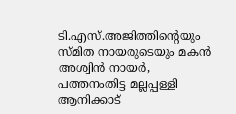ടി.എസ്.അജിത്തിന്റെയും സ്മിത നായരുടെയും മകൻ അശ്വിൻ നായർ, പത്തനംതിട്ട മല്ലപ്പള്ളി ആനിക്കാട്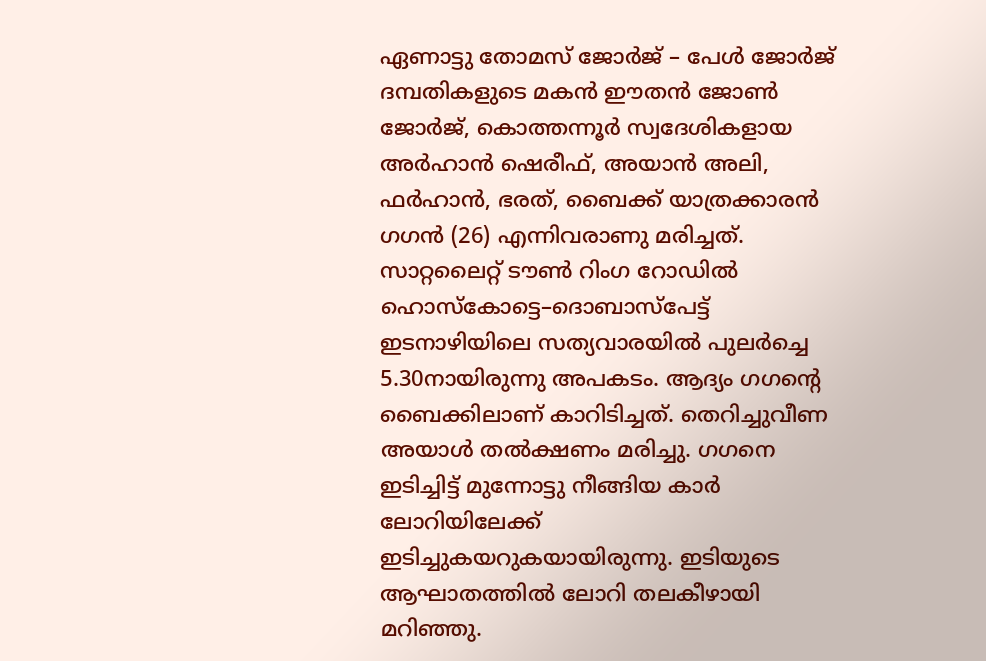ഏണാട്ടു തോമസ് ജോർജ് – പേൾ ജോർജ് ദമ്പതികളുടെ മകൻ ഈതൻ ജോൺ ജോർജ്, കൊത്തന്നൂർ സ്വദേശികളായ അർഹാൻ ഷെരീഫ്, അയാൻ അലി, ഫർഹാൻ, ഭരത്, ബൈക്ക് യാത്രക്കാരൻ ഗഗൻ (26) എന്നിവരാണു മരിച്ചത്. സാറ്റലൈറ്റ് ടൗൺ റിംഗ റോഡിൽ ഹൊസ്‌കോട്ടെ–ദൊബാസ്‌പേട്ട് ഇടനാഴിയിലെ സത്യവാരയിൽ പുലർച്ചെ 5.30നായിരുന്നു അപകടം. ആദ്യം ഗഗന്റെ ബൈക്കിലാണ് കാറിടിച്ചത്. തെറിച്ചുവീണ അയാൾ തൽക്ഷണം മരിച്ചു. ഗഗനെ ഇടിച്ചിട്ട് മുന്നോട്ടു നീങ്ങിയ കാർ ലോറിയിലേക്ക് ഇടിച്ചുകയറുകയായിരുന്നു. ഇടിയുടെ ആഘാതത്തിൽ ലോറി തലകീഴായി മറിഞ്ഞു.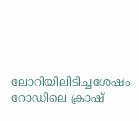ലോറിയിലിടിച്ചശേഷം റോഡിലെ ക്രാഷ്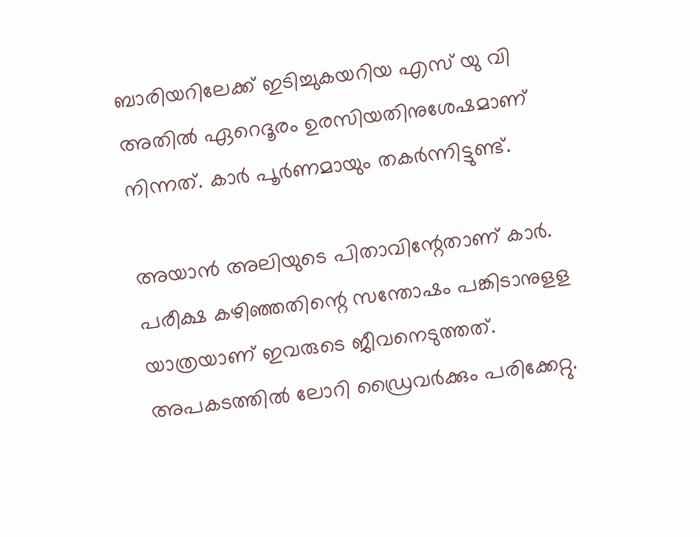ബാരിയറിലേക്ക് ഇടിച്ചുകയറിയ എസ് യു വി അതിൽ ഏറെദൂരം ഉരസിയതിനുശേഷമാണ് നിന്നത്. കാർ പൂർണമായും തകർന്നിട്ടുണ്ട്.

അയാൻ അലിയുടെ പിതാവിന്റേതാണ് കാർ. പരീക്ഷ കഴിഞ്ഞതിന്റെ സന്തോഷം പങ്കിടാനുളള യാത്രയാണ് ഇവരുടെ ജീവനെടുത്തത്. അപകടത്തിൽ ലോറി ഡ്രൈവർക്കും പരിക്കേറ്റു.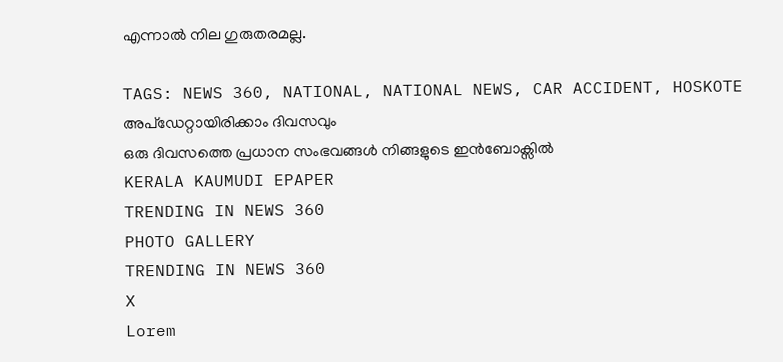എന്നാൽ നില ഗുരുതരമല്ല.

TAGS: NEWS 360, NATIONAL, NATIONAL NEWS, CAR ACCIDENT, HOSKOTE
അപ്ഡേറ്റായിരിക്കാം ദിവസവും
ഒരു ദിവസത്തെ പ്രധാന സംഭവങ്ങൾ നിങ്ങളുടെ ഇൻബോക്സിൽ
KERALA KAUMUDI EPAPER
TRENDING IN NEWS 360
PHOTO GALLERY
TRENDING IN NEWS 360
X
Lorem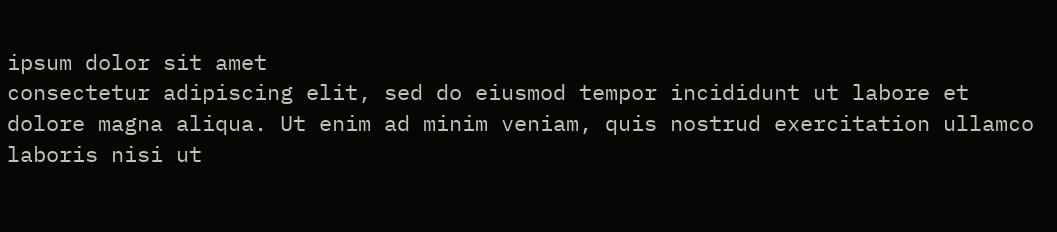ipsum dolor sit amet
consectetur adipiscing elit, sed do eiusmod tempor incididunt ut labore et dolore magna aliqua. Ut enim ad minim veniam, quis nostrud exercitation ullamco laboris nisi ut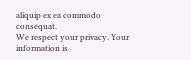aliquip ex ea commodo consequat.
We respect your privacy. Your information is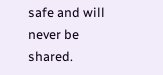safe and will never be shared.